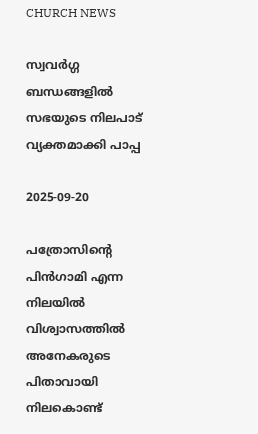CHURCH NEWS

സ്വവര്‍ഗ്ഗ ബന്ധങ്ങളില്‍ സഭയുടെ നിലപാട് വ്യക്തമാക്കി പാപ്പ

2025-09-20

പത്രോസിന്റെ പിന്‍ഗാമി എന്ന നിലയില്‍ വിശ്വാസത്തില്‍ അനേകരുടെ പിതാവായി നിലകൊണ്ട്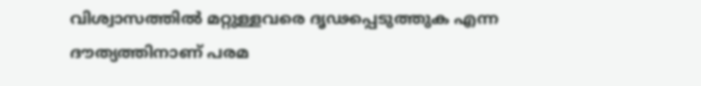വിശ്വാസത്തില്‍ മറ്റുള്ളവരെ ദൃഢപ്പെടുത്തുക എന്ന ദൗത്യത്തിനാണ് പരമ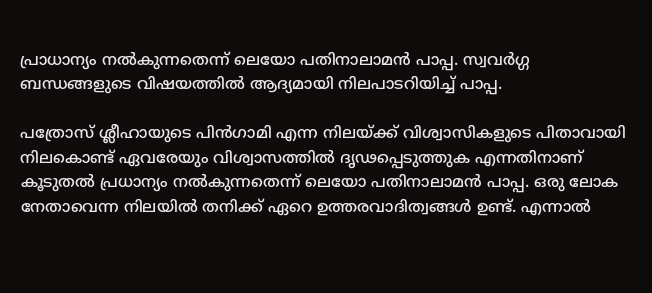പ്രാധാന്യം നല്‍കുന്നതെന്ന് ലെയോ പതിനാലാമന്‍ പാപ്പ. സ്വവര്‍ഗ്ഗ ബന്ധങ്ങളുടെ വിഷയത്തില്‍ ആദ്യമായി നിലപാടറിയിച്ച് പാപ്പ.

പത്രോസ് ശ്ലീഹായുടെ പിന്‍ഗാമി എന്ന നിലയ്ക്ക് വിശ്വാസികളുടെ പിതാവായി നിലകൊണ്ട് ഏവരേയും വിശ്വാസത്തില്‍ ദൃഢപ്പെടുത്തുക എന്നതിനാണ് കൂടുതല്‍ പ്രധാന്യം നല്‍കുന്നതെന്ന് ലെയോ പതിനാലാമന്‍ പാപ്പ. ഒരു ലോക നേതാവെന്ന നിലയില്‍ തനിക്ക് ഏറെ ഉത്തരവാദിത്വങ്ങള്‍ ഉണ്ട്. എന്നാല്‍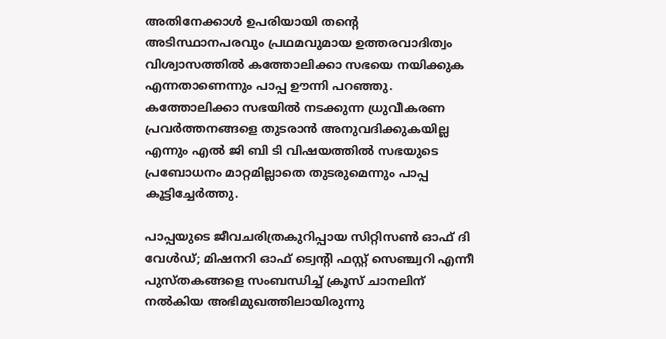അതിനേക്കാള്‍ ഉപരിയായി തന്റെ അടിസ്ഥാനപരവും പ്രഥമവുമായ ഉത്തരവാദിത്വം വിശ്വാസത്തില്‍ കത്തോലിക്കാ സഭയെ നയിക്കുക എന്നതാണെന്നും പാപ്പ ഊന്നി പറഞ്ഞു. കത്തോലിക്കാ സഭയില്‍ നടക്കുന്ന ധ്രുവീകരണ പ്രവര്‍ത്തനങ്ങളെ തുടരാന്‍ അനുവദിക്കുകയില്ല എന്നും എല്‍ ജി ബി ടി വിഷയത്തില്‍ സഭയുടെ പ്രബോധനം മാറ്റമില്ലാതെ തുടരുമെന്നും പാപ്പ കൂട്ടിച്ചേര്‍ത്തു.

പാപ്പയുടെ ജീവചരിത്രകുറിപ്പായ സിറ്റിസണ്‍ ഓഫ് ദി വേള്‍ഡ്; മിഷനറി ഓഫ് ട്വെന്റി ഫസ്റ്റ് സെഞ്ച്വറി എന്നീ പുസ്തകങ്ങളെ സംബന്ധിച്ച് ക്രൂസ് ചാനലിന് നല്‍കിയ അഭിമുഖത്തിലായിരുന്നു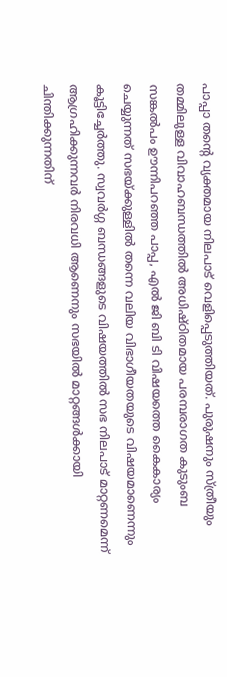പാപ്പാ തന്റെ വ്യക്തമായ നിലപാട് വെളിപ്പെടുത്തിയത്. പുരുഷനും സ്ത്രീയും തമ്മിലുള്ള വിവാഹബന്ധത്തില്‍ അധിഷ്ഠിതമായ പരമ്പരാഗത കുടുംബ സങ്കല്‍പം ഊന്നിപറഞ്ഞ പാപ്പ, എല്‍ ജി ബി ടി വിഷയത്തെ കൈകാര്യം ചെയ്യുന്നത് സഭയ്ക്കുള്ളില്‍ തന്നെ വലിയ വിഭാഗീയതയുടെ വിഷയമാണെന്നും കൂട്ടിച്ചേര്‍ത്തു. സ്വവര്‍ഗ്ഗ ബന്ധങ്ങളുടെ വിഷയത്തില്‍ സഭ നിലപാട് മാറ്റണമെന്ന് ആഗ്രഹിക്കുന്നവര്‍ നിരവധി ആണെനും സഭയില്‍ മാറ്റങ്ങള്‍ക്കായി ചിന്തിക്കുന്നതിന്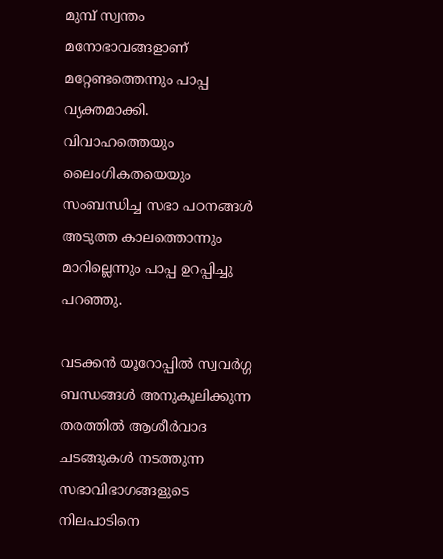മുമ്പ് സ്വന്തം മനോഭാവങ്ങളാണ് മറ്റേണ്ടത്തെന്നും പാപ്പ വ്യക്തമാക്കി. വിവാഹത്തെയും ലൈംഗികതയെയും സംബന്ധിച്ച സഭാ പഠനങ്ങള്‍ അടുത്ത കാലത്തൊന്നും മാറില്ലെന്നും പാപ്പ ഉറപ്പിച്ചു പറഞ്ഞു.

വടക്കന്‍ യൂറോപ്പില്‍ സ്വവര്‍ഗ്ഗ ബന്ധങ്ങള്‍ അനുകൂലിക്കുന്ന തരത്തില്‍ ആശീര്‍വാദ ചടങ്ങുകള്‍ നടത്തുന്ന സഭാവിഭാഗങ്ങളുടെ നിലപാടിനെ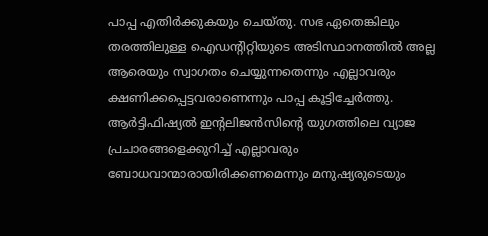പാപ്പ എതിര്‍ക്കുകയും ചെയ്തു. സഭ ഏതെങ്കിലും തരത്തിലുള്ള ഐഡന്റിറ്റിയുടെ അടിസ്ഥാനത്തില്‍ അല്ല ആരെയും സ്വാഗതം ചെയ്യുന്നതെന്നും എല്ലാവരും ക്ഷണിക്കപ്പെട്ടവരാണെന്നും പാപ്പ കൂട്ടിച്ചേര്‍ത്തു. ആര്‍ട്ടിഫിഷ്യല്‍ ഇന്റലിജന്‍സിന്റെ യുഗത്തിലെ വ്യാജ പ്രചാരങ്ങളെക്കുറിച്ച് എല്ലാവരും ബോധവാന്മാരായിരിക്കണമെന്നും മനുഷ്യരുടെയും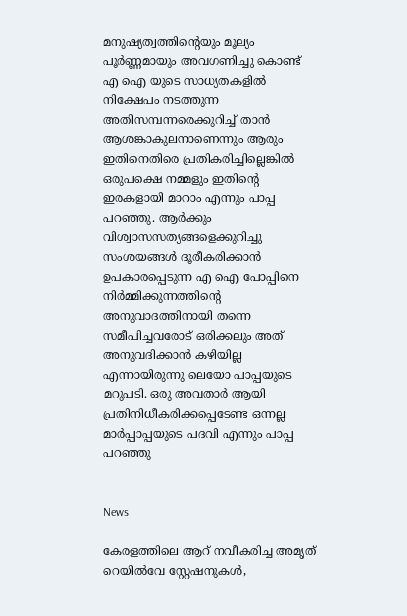മനുഷ്യത്വത്തിന്റെയും മൂല്യം പൂര്‍ണ്ണമായും അവഗണിച്ചു കൊണ്ട് എ ഐ യുടെ സാധ്യതകളില്‍ നിക്ഷേപം നടത്തുന്ന അതിസമ്പന്നരെക്കുറിച്ച് താന്‍ ആശങ്കാകുലനാണെന്നും ആരും ഇതിനെതിരെ പ്രതികരിച്ചില്ലെങ്കില്‍ ഒരുപക്ഷെ നമ്മളും ഇതിന്റെ ഇരകളായി മാറാം എന്നും പാപ്പ പറഞ്ഞു. ആര്‍ക്കും വിശ്വാസസത്യങ്ങളെക്കുറിച്ചു സംശയങ്ങള്‍ ദൂരീകരിക്കാന്‍ ഉപകാരപ്പെടുന്ന എ ഐ പോപ്പിനെ നിര്‍മ്മിക്കുന്നത്തിന്റെ അനുവാദത്തിനായി തന്നെ സമീപിച്ചവരോട് ഒരിക്കലും അത് അനുവദിക്കാന്‍ കഴിയില്ല എന്നായിരുന്നു ലെയോ പാപ്പയുടെ മറുപടി. ഒരു അവതാര്‍ ആയി പ്രതിനിധീകരിക്കപ്പെടേണ്ട ഒന്നല്ല മാര്‍പ്പാപ്പയുടെ പദവി എന്നും പാപ്പ പറഞ്ഞു


News

കേരളത്തിലെ ആറ് നവീകരിച്ച അമൃത് റെയില്‍വേ സ്റ്റേഷനുകള്‍,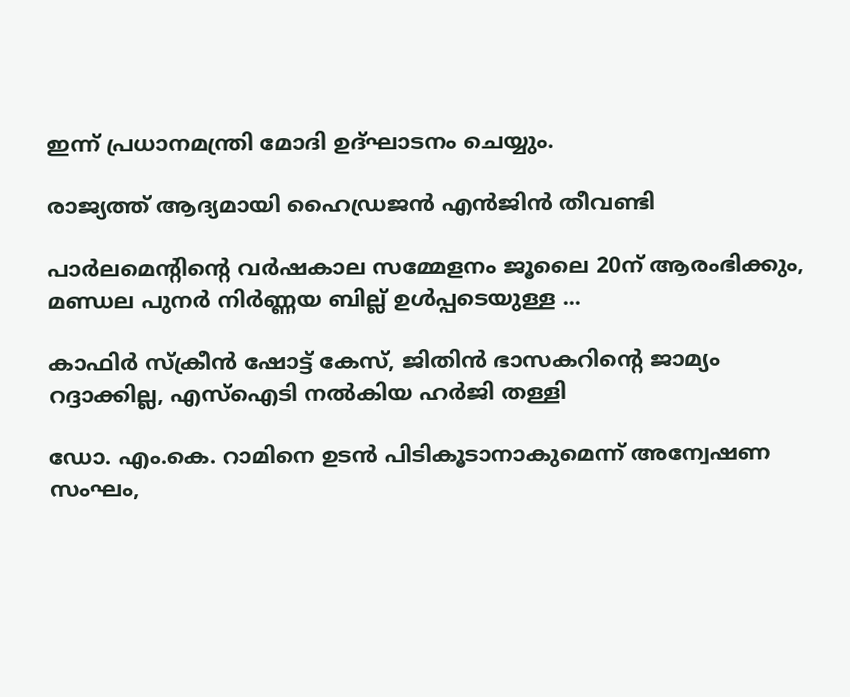ഇന്ന് പ്രധാനമന്ത്രി മോദി ഉദ്ഘാടനം ചെയ്യും.

രാജ്യത്ത് ആദ്യമായി ഹൈഡ്രജന്‍ എന്‍ജിന്‍ തീവണ്ടി

പാര്‍ലമെന്റിന്റെ വര്‍ഷകാല സമ്മേളനം ജൂലൈ 20ന് ആരംഭിക്കും, മണ്ഡല പുനര്‍ നിര്‍ണ്ണയ ബില്ല് ഉള്‍പ്പടെയുള്ള ...

കാഫിര്‍ സ്‌ക്രീന്‍ ഷോട്ട് കേസ്, ജിതിന്‍ ഭാസകറിന്റെ ജാമ്യം റദ്ദാക്കില്ല, എസ്‌ഐടി നല്‍കിയ ഹര്‍ജി തള്ളി

ഡോ. എം.കെ. റാമിനെ ഉടന്‍ പിടികൂടാനാകുമെന്ന് അന്വേഷണ സംഘം,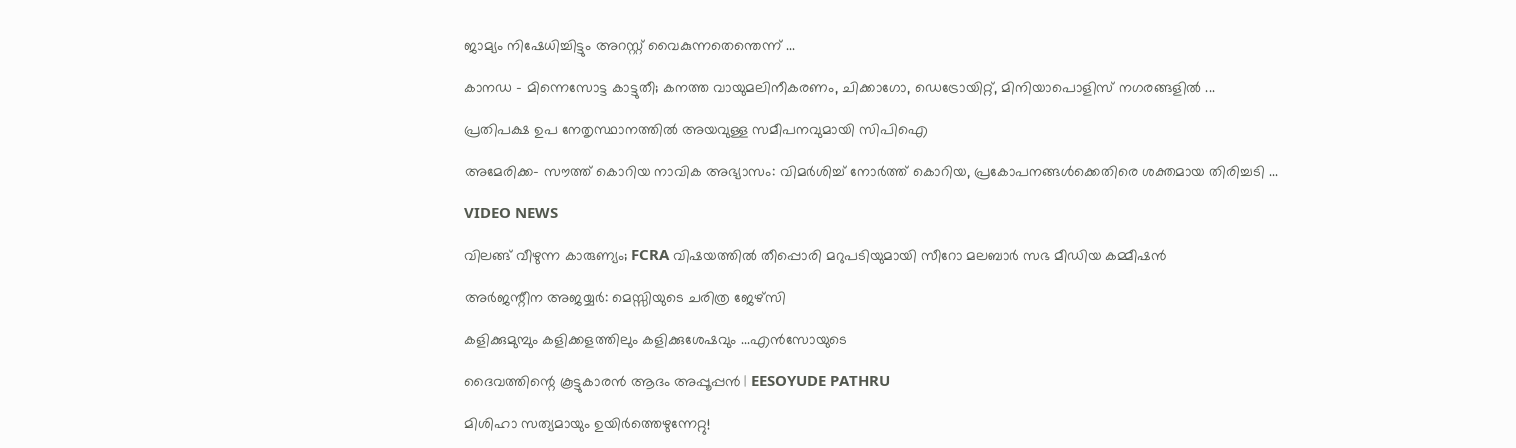ജാമ്യം നിഷേധിച്ചിട്ടും അറസ്റ്റ് വൈകുന്നതെന്തെന്ന് ...

കാനഡ - മിന്നെസോട്ട കാട്ടുതീ; കനത്ത വായുമലിനീകരണം, ചിക്കാഗോ, ഡെട്രോയിറ്റ്, മിനിയാപൊളിസ് നഗരങ്ങളില്‍ ...

പ്രതിപക്ഷ ഉപ നേതൃസ്ഥാനത്തില്‍ അയവുള്ള സമീപനവുമായി സിപിഐ

അമേരിക്ക- സൗത്ത് കൊറിയ നാവിക അഭ്യാസം: വിമര്‍ശിച്ച് നോര്‍ത്ത് കൊറിയ, പ്രകോപനങ്ങള്‍ക്കെതിരെ ശക്തമായ തിരിച്ചടി ...

VIDEO NEWS

വിലങ്ങ് വീഴുന്ന കാരുണ്യം; FCRA വിഷയത്തിൽ തീപ്പൊരി മറുപടിയുമായി സീറോ മലബാർ സഭ മീഡിയ കമ്മീഷൻ

അർജന്റീന അജയ്യർ: മെസ്സിയുടെ ചരിത്ര ജേഴ്സി

കളിക്കുമുമ്പും കളിക്കളത്തിലും കളിക്കുശേഷവും ...എൻസോയുടെ

ദൈവത്തിന്റെ കൂട്ടുകാരൻ ആദം അപ്പൂപ്പൻ | EESOYUDE PATHRU

മിശിഹാ സത്യമായും ഉയിർത്തെഴുന്നേറ്റു!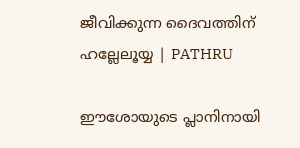ജീവിക്കുന്ന ദൈവത്തിന് ഹല്ലേലൂയ്യ | PATHRU

ഈശോയുടെ പ്ലാനിനായി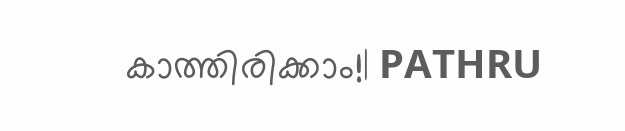കാത്തിരിക്കാം!| PATHRU